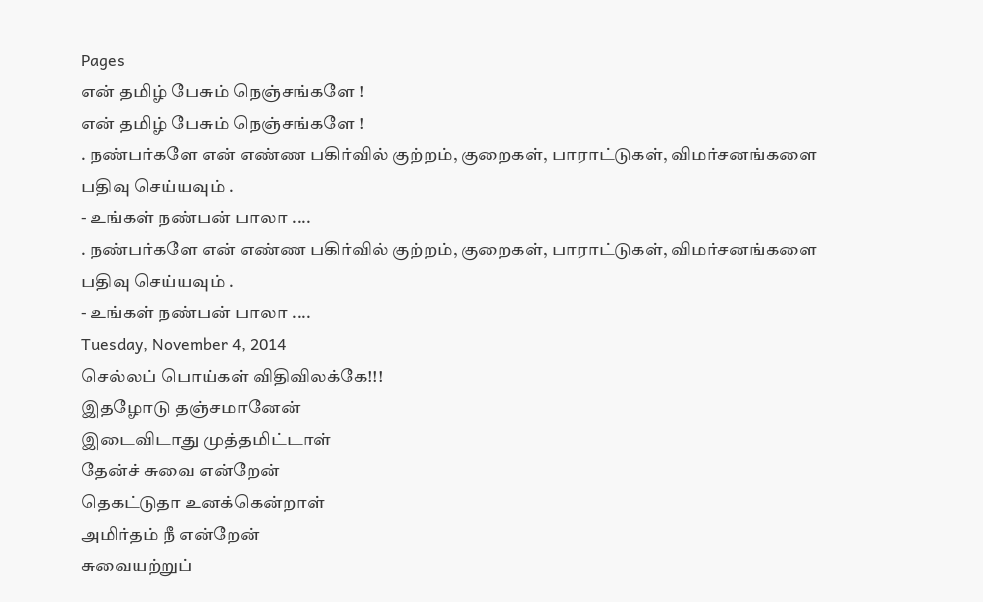Pages
என் தமிழ் பேசும் நெஞ்சங்களே !
என் தமிழ் பேசும் நெஞ்சங்களே !
. நண்பர்களே என் எண்ண பகிர்வில் குற்றம், குறைகள், பாராட்டுகள், விமர்சனங்களை பதிவு செய்யவும் .
- உங்கள் நண்பன் பாலா ....
. நண்பர்களே என் எண்ண பகிர்வில் குற்றம், குறைகள், பாராட்டுகள், விமர்சனங்களை பதிவு செய்யவும் .
- உங்கள் நண்பன் பாலா ....
Tuesday, November 4, 2014
செல்லப் பொய்கள் விதிவிலக்கே!!!
இதழோடு தஞ்சமானேன்
இடைவிடாது முத்தமிட்டாள்
தேன்ச் சுவை என்றேன்
தெகட்டுதா உனக்கென்றாள்
அமிர்தம் நீ என்றேன்
சுவையற்றுப்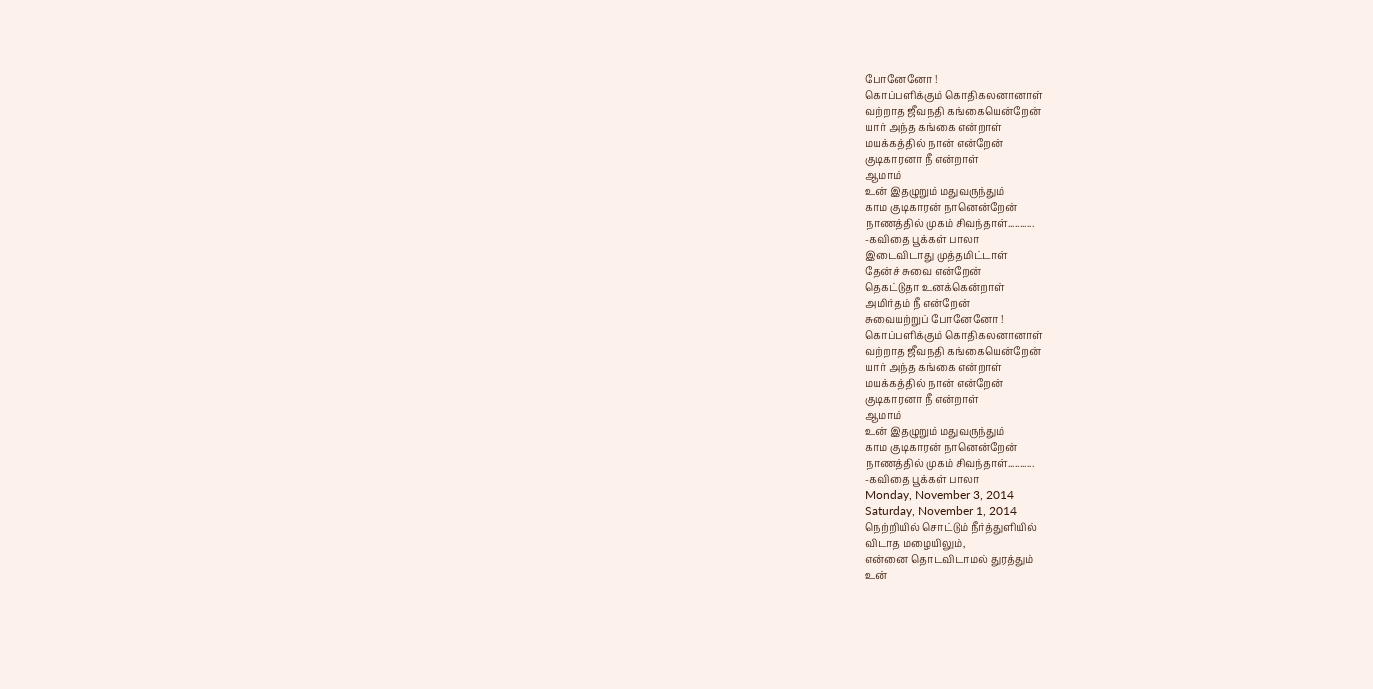போனேனோ !
கொப்பளிக்கும் கொதிகலனானாள்
வற்றாத ஜீவநதி கங்கையென்றேன்
யார் அந்த கங்கை என்றாள்
மயக்கத்தில் நான் என்றேன்
குடிகாரனா நீ என்றாள்
ஆமாம்
உன் இதழுறும் மதுவருந்தும்
காம குடிகாரன் நானென்றேன்
நாணத்தில் முகம் சிவந்தாள்...........
-கவிதை பூக்கள் பாலா
இடைவிடாது முத்தமிட்டாள்
தேன்ச் சுவை என்றேன்
தெகட்டுதா உனக்கென்றாள்
அமிர்தம் நீ என்றேன்
சுவையற்றுப் போனேனோ !
கொப்பளிக்கும் கொதிகலனானாள்
வற்றாத ஜீவநதி கங்கையென்றேன்
யார் அந்த கங்கை என்றாள்
மயக்கத்தில் நான் என்றேன்
குடிகாரனா நீ என்றாள்
ஆமாம்
உன் இதழுறும் மதுவருந்தும்
காம குடிகாரன் நானென்றேன்
நாணத்தில் முகம் சிவந்தாள்...........
-கவிதை பூக்கள் பாலா
Monday, November 3, 2014
Saturday, November 1, 2014
நெற்றியில் சொட்டும் நீர்த்துளியில்
விடாத மழையிலும்,
என்னை தொடவிடாமல் துரத்தும்
உன்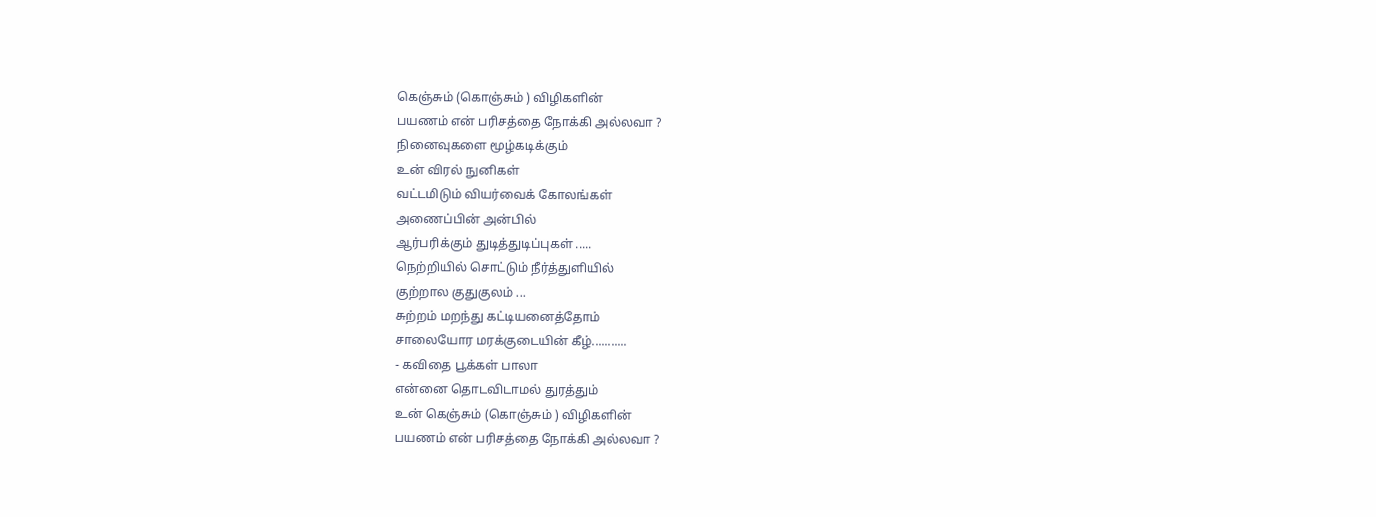கெஞ்சும் (கொஞ்சும் ) விழிகளின்
பயணம் என் பரிசத்தை நோக்கி அல்லவா ?
நினைவுகளை மூழ்கடிக்கும்
உன் விரல் நுனிகள்
வட்டமிடும் வியர்வைக் கோலங்கள்
அணைப்பின் அன்பில்
ஆர்பரிக்கும் துடித்துடிப்புகள் .....
நெற்றியில் சொட்டும் நீர்த்துளியில்
குற்றால குதுகுலம் ...
சுற்றம் மறந்து கட்டியனைத்தோம்
சாலையோர மரக்குடையின் கீழ்...........
- கவிதை பூக்கள் பாலா
என்னை தொடவிடாமல் துரத்தும்
உன் கெஞ்சும் (கொஞ்சும் ) விழிகளின்
பயணம் என் பரிசத்தை நோக்கி அல்லவா ?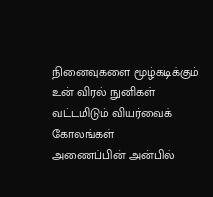நினைவுகளை மூழ்கடிக்கும்
உன் விரல் நுனிகள்
வட்டமிடும் வியர்வைக் கோலங்கள்
அணைப்பின் அன்பில்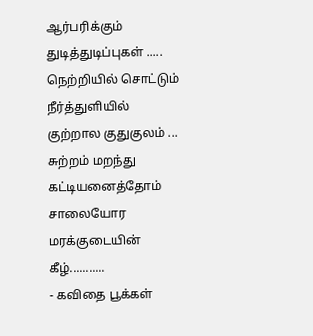ஆர்பரிக்கும் துடித்துடிப்புகள் .....
நெற்றியில் சொட்டும் நீர்த்துளியில்
குற்றால குதுகுலம் ...
சுற்றம் மறந்து கட்டியனைத்தோம்
சாலையோர மரக்குடையின் கீழ்...........
- கவிதை பூக்கள்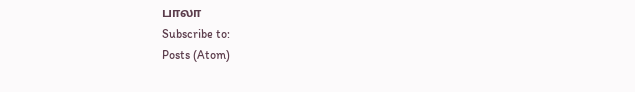பாலா
Subscribe to:
Posts (Atom)